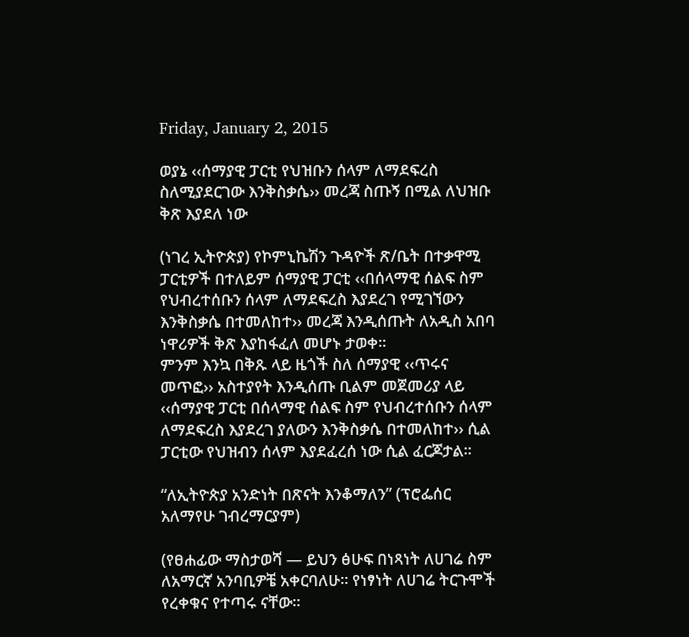Friday, January 2, 2015

ወያኔ ‹‹ሰማያዊ ፓርቲ የህዝቡን ሰላም ለማደፍረስ ስለሚያደርገው እንቅስቃሴ›› መረጃ ስጡኝ በሚል ለህዝቡ ቅጽ እያደለ ነው

(ነገረ ኢትዮጵያ) የኮምኒኬሽን ጉዳዮች ጽ/ቤት በተቃዋሚ ፓርቲዎች በተለይም ሰማያዊ ፓርቲ ‹‹በሰላማዊ ሰልፍ ስም የህብረተሰቡን ሰላም ለማደፍረስ እያደረገ የሚገኘውን እንቅስቃሴ በተመለከተ›› መረጃ እንዲሰጡት ለአዲስ አበባ ነዋሪዎች ቅጽ እያከፋፈለ መሆኑ ታወቀ፡፡
ምንም እንኳ በቅጹ ላይ ዜጎች ስለ ሰማያዊ ‹‹ጥሩና መጥፎ›› አስተያየት እንዲሰጡ ቢልም መጀመሪያ ላይ ‹‹ሰማያዊ ፓርቲ በሰላማዊ ሰልፍ ስም የህብረተሰቡን ሰላም ለማደፍረስ እያደረገ ያለውን እንቅስቃሴ በተመለከተ›› ሲል ፓርቲው የህዝብን ሰላም እያደፈረሰ ነው ሲል ፈርጆታል፡፡

“ለኢትዮጵያ አንድነት በጽናት እንቆማለን” (ፕሮፌሰር አለማየሁ ገብረማርያም)

(የፀሐፊው ማስታወሻ — ይህን ፅሁፍ በነጻነት ለሀገሬ ስም ለአማርኛ አንባቢዎቼ አቀርባለሁ። የነፃነት ለሀገሬ ትርጉሞች የረቀቁና የተጣሩ ናቸው።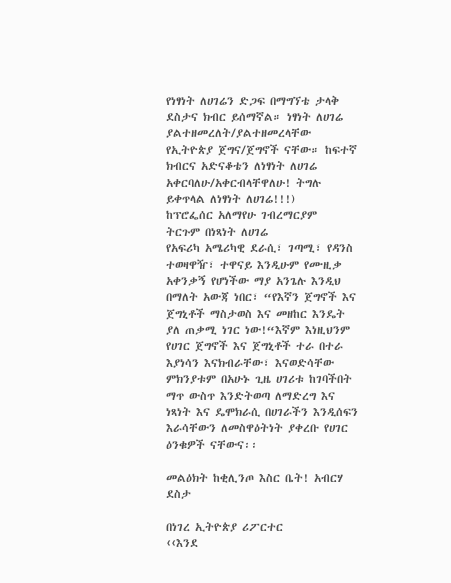የነፃነት ለሀገሬን ድጋፍ በማግኘቴ ታላቅ ደስታና ክብር ይሰማኛል። ነፃነት ለሀገሬ ያልተዘመረለት/ያልተዘመረላቸው የኢትዮጵያ ጀግና/ጀግኖች ናቸው። ከፍተኛ ክብርና አድናቆቴን ለነፃነት ለሀገሬ አቀርባለሁ/አቀርብላቸዋለሁ! ትግሉ ይቀጥላል ለነፃነት ለሀገሬ!!!)
ከፕሮፌሰር አለማየሁ ገብረማርያም
ትርጉም በነጻነት ለሀገሬ
የአፍሪካ አሜሪካዊ ደራሲ፣ ገጣሚ፣ የዳንስ ተወዛዋዥ፣ ተዋናይ እንዲሁም የሙዚቃ አቀንቃኝ የሆነችው ማያ አንጌሉ እንዲህ በማለት አውጃ ነበር፣ “የእኛን ጀግኖች እና ጀግኒቶች ማስታወስ እና መዘከር እንዴት ያለ ጠቃሚ ነገር ነው!“እኛም እነዚህንም የሀገር ጀግኖች እና ጀግኒቶች ተራ በተራ እያነሳን እናክብራቸው፣ እናወድሳቸው ምክንያቱም በአሁኑ ጊዜ ሀገሪቱ ከገባችበት ማጥ ውስጥ እንድትወጣ ለማድረግ እና ነጻነት እና ዴሞክራሲ በሀገራችን እንዲሰፍን እራሳቸውን ለመስዋዕትነት ያቀረቡ የሀገር ዕንቁዎች ናቸውና፡፡

መልዕክት ከቂሊንጦ እስር ቤት! አብርሃ ደስታ

በነገረ ኢትዮጵያ ሪፖርተር
‹‹እንደ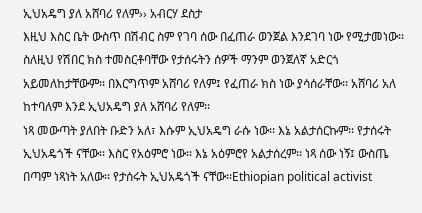ኢህአዴግ ያለ አሸባሪ የለም›› አብርሃ ደስታ
እዚህ እስር ቤት ውስጥ በሽብር ስም የገባ ሰው በፈጠራ ወንጀል እንደገባ ነው የሚታመነው፡፡ ስለዚህ የሽበር ክስ ተመስርቶባቸው የታሰሩትን ሰዎች ማንም ወንጀለኛ አድርጎ አይመለከታቸውም፡፡ በእርግጥም አሸባሪ የለም፤ የፈጠራ ክስ ነው ያሳሰራቸው፡፡ አሸባሪ አለ ከተባለም እንደ ኢህአዴግ ያለ አሸባሪ የለም፡፡
ነጻ መውጣት ያለበት ቡድን አለ፣ እሱም ኢህአዴግ ራሱ ነው፡፡ እኔ አልታሰርኩም፡፡ የታሰሩት ኢህአዴጎች ናቸው፡፡ እስር የአዕምሮ ነው፡፡ እኔ አዕምሮየ አልታሰረም፡፡ ነጻ ሰው ነኝ፤ ውስጤ በጣም ነጻነት አለው፡፡ የታሰሩት ኢህአዴጎች ናቸው፡፡Ethiopian political activist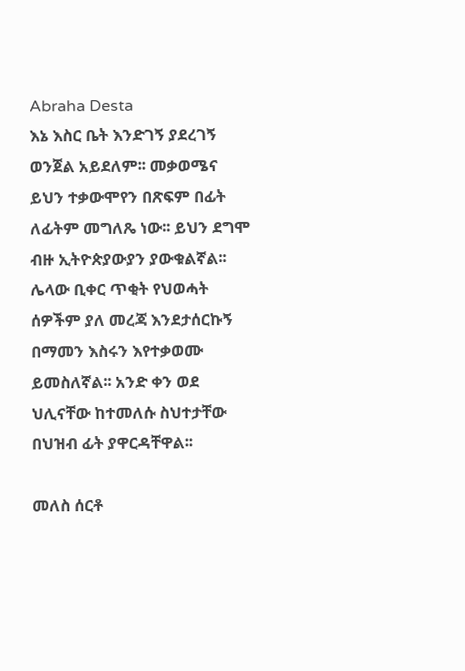Abraha Desta
እኔ እስር ቤት እንድገኝ ያደረገኝ ወንጀል አይደለም፡፡ መቃወሜና ይህን ተቃውሞየን በጽፍም በፊት ለፊትም መግለጼ ነው፡፡ ይህን ደግሞ ብዙ ኢትዮጵያውያን ያውቁልኛል፡፡ ሌላው ቢቀር ጥቂት የህወሓት ሰዎችም ያለ መረጃ እንደታሰርኩኝ በማመን እስሩን እየተቃወሙ ይመስለኛል፡፡ አንድ ቀን ወደ ህሊናቸው ከተመለሱ ስህተታቸው በህዝብ ፊት ያዋርዳቸዋል፡፡

መለስ ሰርቶ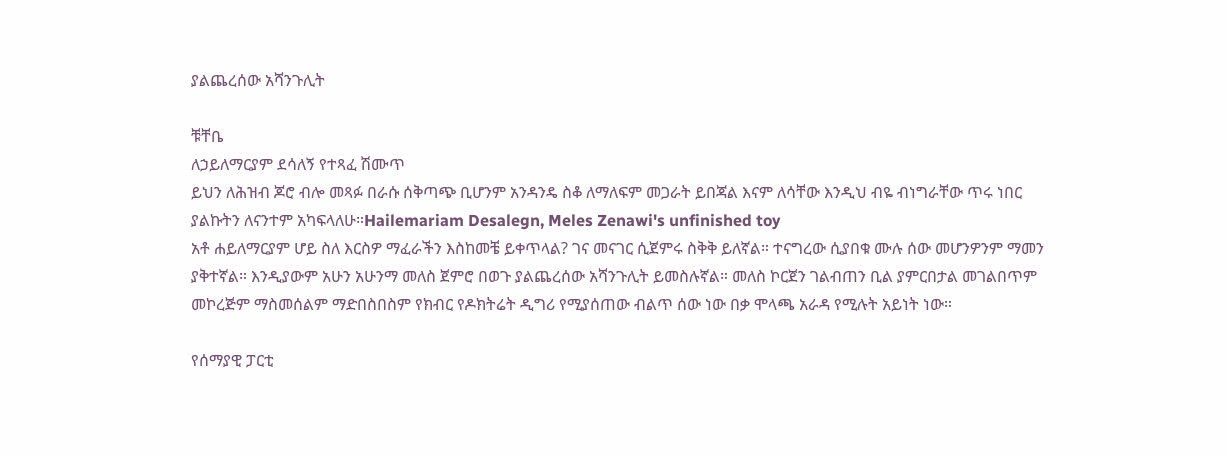ያልጨረሰው አሻንጉሊት

ቹቸቤ
ለኃይለማርያም ደሳለኝ የተጻፈ ሽሙጥ
ይህን ለሕዝብ ጆሮ ብሎ መጻፉ በራሱ ሰቅጣጭ ቢሆንም አንዳንዴ ስቆ ለማለፍም መጋራት ይበጃል እናም ለሳቸው እንዲህ ብዬ ብነግራቸው ጥሩ ነበር ያልኩትን ለናንተም አካፍላለሁ።Hailemariam Desalegn, Meles Zenawi's unfinished toy
አቶ ሐይለማርያም ሆይ ስለ እርስዎ ማፈራችን እስከመቼ ይቀጥላል? ገና መናገር ሲጀምሩ ስቅቅ ይለኛል። ተናግረው ሲያበቁ ሙሉ ሰው መሆንዎንም ማመን ያቅተኛል። እንዲያውም አሁን አሁንማ መለስ ጀምሮ በወጉ ያልጨረሰው አሻንጉሊት ይመስሉኛል። መለስ ኮርጀን ገልብጠን ቢል ያምርበታል መገልበጥም መኮረጅም ማስመሰልም ማድበስበስም የክብር የዶክትሬት ዲግሪ የሚያሰጠው ብልጥ ሰው ነው በቃ ሞላጫ አራዳ የሚሉት አይነት ነው።

የሰማያዊ ፓርቲ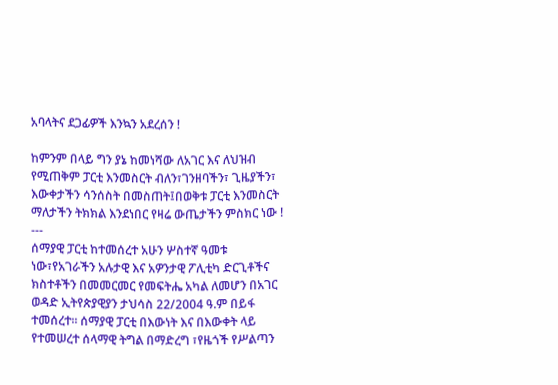አባላትና ደጋፊዎች እንኳን አደረሰን !

ከምንም በላይ ግን ያኔ ከመነሻው ለአገር እና ለህዝብ የሚጠቅም ፓርቲ እንመስርት ብለን፣ገንዘባችን፣ ጊዜያችን፣ እውቀታችን ሳንሰስት በመስጠት፤በወቅቱ ፓርቲ እንመስርት ማለታችን ትክክል እንደነበር የዛሬ ውጤታችን ምስክር ነው !
---
ሰማያዊ ፓርቲ ከተመሰረተ አሁን ሦስተኛ ዓመቱ ነው፣የአገራችን አሉታዊ እና አዎንታዊ ፖሊቲካ ድርጊቶችና ክስተቶችን በመመርመር የመፍትሔ አካል ለመሆን በአገር ወዳድ ኢትየጵያዊያን ታህሳስ 22/2004 ዓ.ም በይፋ ተመሰረተ፡፡ ሰማያዊ ፓርቲ በእውነት እና በእውቀት ላይ የተመሠረተ ሰላማዊ ትግል በማድረግ ፣የዜጎች የሥልጣን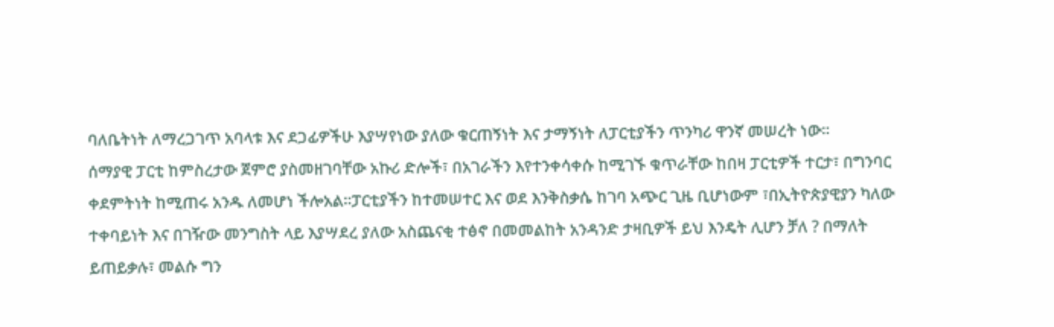ባለቤትነት ለማረጋገጥ አባላቱ እና ደጋፊዎችሁ እያሣየነው ያለው ቁርጠኝነት እና ታማኝነት ለፓርቲያችን ጥንካሪ ዋንኛ መሠረት ነው፡፡
ሰማያዊ ፓርቲ ከምስረታው ጀምሮ ያስመዘገባቸው አኩሪ ድሎች፣ በአገራችን እየተንቀሳቀሱ ከሚገኙ ቁጥራቸው ከበዛ ፓርቲዎች ተርታ፣ በግንባር ቀደምትነት ከሚጠሩ አንዱ ለመሆነ ችሎአል፡፡ፓርቲያችን ከተመሠተር እና ወደ እንቅስቃሴ ከገባ አጭር ጊዜ ቢሆነውም ፣በኢትዮጵያዊያን ካለው ተቀባይነት እና በገዥው መንግስት ላይ እያሣደረ ያለው አስጨናቂ ተፅኖ በመመልከት አንዳንድ ታዛቢዎች ይህ እንዴት ሊሆን ቻለ ? በማለት ይጠይቃሉ፣ መልሱ ግን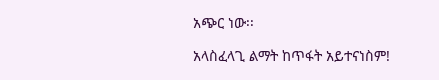አጭር ነው፡፡

አላስፈላጊ ልማት ከጥፋት አይተናነስም!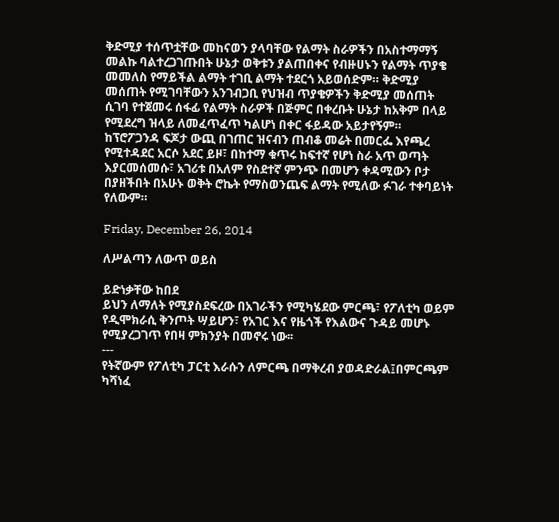ቅድሚያ ተሰጥቷቸው መከናወን ያላባቸው የልማት ስራዎችን በአስተማማኝ መልኩ ባልተረጋገጡበት ሁኔታ ወቅቱን ያልጠበቀና የብዙሀኑን የልማት ጥያቄ መመለስ የማይችል ልማት ተገቢ ልማት ተደርጎ አይወሰድም። ቅድሚያ መሰጠት የሚገባቸውን አንገብጋቢ የህዝብ ጥያቄዎችን ቅድሚያ መሰጠት ሲገባ የተጀመሩ ሰፋፊ የልማት ስራዎች በጅምር በቀረቡት ሁኔታ ከአቅም በላይ የሚደረግ ዝላይ ለመፈጥፈጥ ካልሆነ በቀር ፋይዳው አይታየኝም። ከፕሮፖጋንዳ ፍጆታ ውጪ በገጠር ዝናብን ጠብቆ መሬት በመርፌ እየጫረ የሚተዳደር አርሶ አደር ይዞ፣ በከተማ ቁጥሩ ከፍተኛ የሆነ ስራ አጥ ወጣት እያርመሰመሱ፣ አገሪቱ በአለም የስደተኛ ምንጭ በመሆን ቀዳሚውን ቦታ በያዘችበት በአሁኑ ወቅት ሮኬት የማስወንጨፍ ልማት የሚለው ፉገራ ተቀባይነት የለውም።

Friday, December 26, 2014

ለሥልጣን ለውጥ ወይስ

ይድነቃቸው ከበደ
ይህን ለማለት የሚያስደፍረው በአገራችን የሚካሄደው ምርጫ፣ የፖለቲካ ወይም የዲሞክራሲ ቅንጦት ሣይሆን፣ የአገር እና የዜጎች የእልውና ጉዳይ መሆኑ የሚያረጋገጥ የበዛ ምክንያት በመኖሩ ነው፡፡
---
የትኛውም የፖለቲካ ፓርቲ እራሱን ለምርጫ በማቅረብ ያወዳድራል፤በምርጫም ካሻነፈ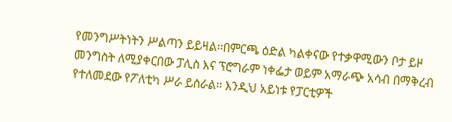የመንግሥትነትን ሥልጣን ይይዛል፡፡በምርጫ ዕድል ካልቀናው የተቃዋሚውን ቦታ ይዞ መንግስት ለሚያቀርበው ፓሊስ እና ፕሮግራም ነቀፌታ ወይም አማራጭ አሳብ በማቅረብ የተለመደው የፖለቲካ ሥራ ይሰራል፡፡ እንዲህ አይነቱ የፓርቲዎች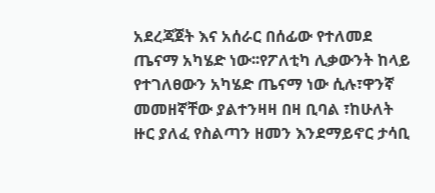አደረጃጀት እና አሰራር በሰፊው የተለመደ ጤናማ አካሄድ ነው፡፡የፖለቲካ ሊቃውንት ከላይ የተገለፀውን አካሄድ ጤናማ ነው ሲሉ፣ዋንኛ መመዘኛቸው ያልተንዛዛ በዛ ቢባል ፣ከሁለት ዙር ያለፈ የስልጣን ዘመን እንደማይኖር ታሳቢ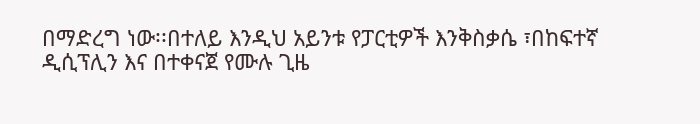በማድረግ ነው፡፡በተለይ እንዲህ አይንቱ የፓርቲዎች እንቅስቃሴ ፣በከፍተኛ ዲሲፕሊን እና በተቀናጀ የሙሉ ጊዜ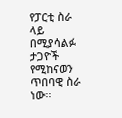የፓርቲ ስራ ላይ በሚያሳልፉ ታጋዮች የሚከናወን ጥበባዊ ስራ ነው፡፡